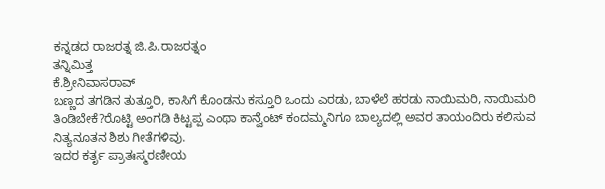ಕನ್ನಡದ ರಾಜರತ್ನ ಜಿ.ಪಿ.ರಾಜರತ್ನಂ
ತನ್ನಿಮಿತ್ತ
ಕೆ.ಶ್ರೀನಿವಾಸರಾವ್
ಬಣ್ಣದ ತಗಡಿನ ತುತ್ತೂರಿ, ಕಾಸಿಗೆ ಕೊಂಡನು ಕಸ್ತೂರಿ ಒಂದು ಎರಡು, ಬಾಳೆಲೆ ಹರಡು ನಾಯಿಮರಿ, ನಾಯಿಮರಿ ತಿಂಡಿಬೇಕೆ?ರೊಟ್ಟಿ ಅಂಗಡಿ ಕಿಟ್ಟಪ್ಪ ಎಂಥಾ ಕಾನ್ವೆಂಟ್ ಕಂದಮ್ಮನಿಗೂ ಬಾಲ್ಯದಲ್ಲಿ ಅವರ ತಾಯಂದಿರು ಕಲಿಸುವ ನಿತ್ಯನೂತನ ಶಿಶು ಗೀತೆಗಳಿವು.
ಇದರ ಕರ್ತೃ ಪ್ರಾತಃಸ್ಮರಣೀಯ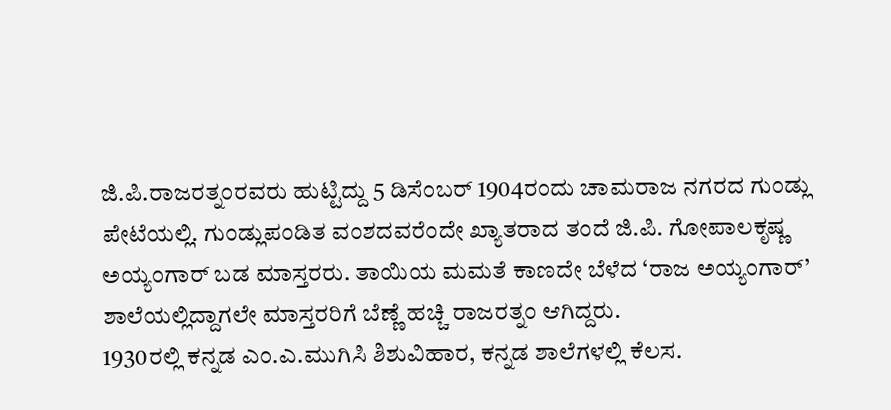ಜಿ.ಪಿ.ರಾಜರತ್ನಂರವರು ಹುಟ್ಟಿದ್ದು 5 ಡಿಸೆಂಬರ್ 1904ರಂದು ಚಾಮರಾಜ ನಗರದ ಗುಂಡ್ಲು ಪೇಟೆಯಲ್ಲಿ. ಗುಂಡ್ಲುಪಂಡಿತ ವಂಶದವರೆಂದೇ ಖ್ಯಾತರಾದ ತಂದೆ ಜಿ.ಪಿ. ಗೋಪಾಲಕೃಷ್ಣ ಅಯ್ಯಂಗಾರ್ ಬಡ ಮಾಸ್ತರರು. ತಾಯಿಯ ಮಮತೆ ಕಾಣದೇ ಬೆಳೆದ ‘ರಾಜ ಅಯ್ಯಂಗಾರ್’ ಶಾಲೆಯಲ್ಲಿದ್ದಾಗಲೇ ಮಾಸ್ತರರಿಗೆ ಬೆಣ್ಣೆ ಹಚ್ಚಿ ರಾಜರತ್ನಂ ಆಗಿದ್ದರು.
1930ರಲ್ಲಿ ಕನ್ನಡ ಎಂ.ಎ.ಮುಗಿಸಿ ಶಿಶುವಿಹಾರ, ಕನ್ನಡ ಶಾಲೆಗಳಲ್ಲಿ ಕೆಲಸ.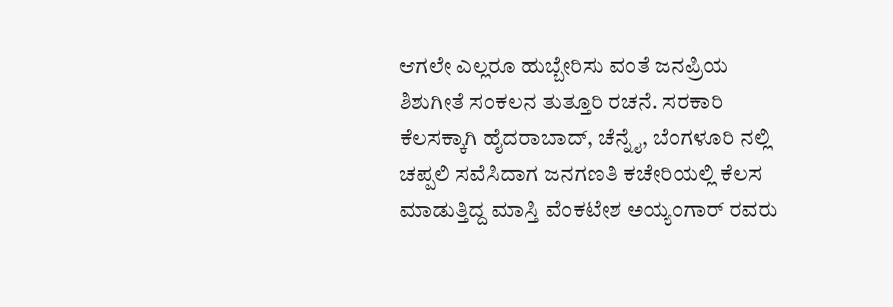ಆಗಲೇ ಎಲ್ಲರೂ ಹುಬ್ಬೇರಿಸು ವಂತೆ ಜನಪ್ರಿಯ ಶಿಶುಗೀತೆ ಸಂಕಲನ ತುತ್ತೂರಿ ರಚನೆ. ಸರಕಾರಿ ಕೆಲಸಕ್ಕಾಗಿ ಹೈದರಾಬಾದ್, ಚೆನ್ನೈ, ಬೆಂಗಳೂರಿ ನಲ್ಲಿ ಚಪ್ಪಲಿ ಸವೆಸಿದಾಗ ಜನಗಣತಿ ಕಚೇರಿಯಲ್ಲಿ ಕೆಲಸ ಮಾಡುತ್ತಿದ್ದ ಮಾಸ್ತಿ ವೆಂಕಟೇಶ ಅಯ್ಯಂಗಾರ್ ರವರು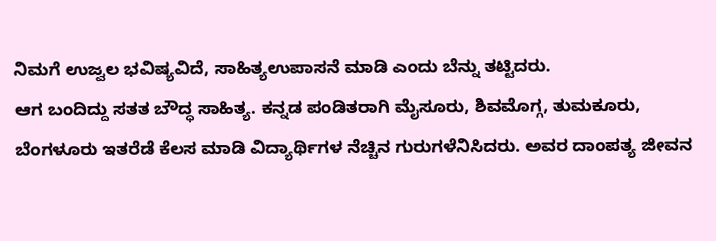ನಿಮಗೆ ಉಜ್ವಲ ಭವಿಷ್ಯವಿದೆ, ಸಾಹಿತ್ಯಉಪಾಸನೆ ಮಾಡಿ ಎಂದು ಬೆನ್ನು ತಟ್ಟಿದರು.
ಆಗ ಬಂದಿದ್ದು ಸತತ ಬೌದ್ಧ ಸಾಹಿತ್ಯ. ಕನ್ನಡ ಪಂಡಿತರಾಗಿ ಮೈಸೂರು, ಶಿವಮೊಗ್ಗ, ತುಮಕೂರು, ಬೆಂಗಳೂರು ಇತರೆಡೆ ಕೆಲಸ ಮಾಡಿ ವಿದ್ಯಾರ್ಥಿಗಳ ನೆಚ್ಚಿನ ಗುರುಗಳೆನಿಸಿದರು. ಅವರ ದಾಂಪತ್ಯ ಜೀವನ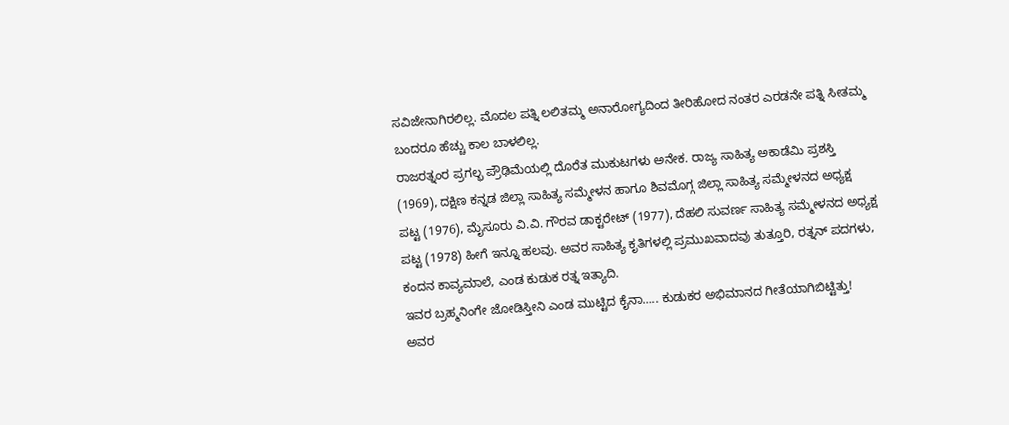ಸವಿಜೇನಾಗಿರಲಿಲ್ಲ. ಮೊದಲ ಪತ್ನಿ ಲಲಿತಮ್ಮ ಅನಾರೋಗ್ಯದಿಂದ ತೀರಿಹೋದ ನಂತರ ಎರಡನೇ ಪತ್ನಿ ಸೀತಮ್ಮ ಬಂದರೂ ಹೆಚ್ಚು ಕಾಲ ಬಾಳಲಿಲ್ಲ.
ರಾಜರತ್ನಂರ ಪ್ರಗಲ್ಭ ಪ್ರೌಢಿಮೆಯಲ್ಲಿ ದೊರೆತ ಮುಕುಟಗಳು ಅನೇಕ. ರಾಜ್ಯ ಸಾಹಿತ್ಯ ಅಕಾಡೆಮಿ ಪ್ರಶಸ್ತಿ (1969), ದಕ್ಷಿಣ ಕನ್ನಡ ಜಿಲ್ಲಾ ಸಾಹಿತ್ಯ ಸಮ್ಮೇಳನ ಹಾಗೂ ಶಿವಮೊಗ್ಗ ಜಿಲ್ಲಾ ಸಾಹಿತ್ಯ ಸಮ್ಮೇಳನದ ಅಧ್ಯಕ್ಷ ಪಟ್ಟ (1976), ಮೈಸೂರು ವಿ.ವಿ. ಗೌರವ ಡಾಕ್ಟರೇಟ್ (1977), ದೆಹಲಿ ಸುವರ್ಣ ಸಾಹಿತ್ಯ ಸಮ್ಮೇಳನದ ಅಧ್ಯಕ್ಷ ಪಟ್ಟ (1978) ಹೀಗೆ ಇನ್ನೂ ಹಲವು. ಅವರ ಸಾಹಿತ್ಯ ಕೃತಿಗಳಲ್ಲಿ ಪ್ರಮುಖವಾದವು ತುತ್ತೂರಿ, ರತ್ನನ್ ಪದಗಳು, ಕಂದನ ಕಾವ್ಯಮಾಲೆ, ಎಂಡ ಕುಡುಕ ರತ್ನ ಇತ್ಯಾದಿ.
ಇವರ ಬ್ರಹ್ಮನಿಂಗೇ ಜೋಡಿಸ್ತೀನಿ ಎಂಡ ಮುಟ್ಟಿದ ಕೈನಾ….. ಕುಡುಕರ ಅಭಿಮಾನದ ಗೀತೆಯಾಗಿಬಿಟ್ಟಿತ್ತು! ಅವರ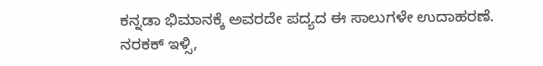ಕನ್ನಡಾ ಭಿಮಾನಕ್ಕೆ ಅವರದೇ ಪದ್ಯದ ಈ ಸಾಲುಗಳೇ ಉದಾಹರಣೆ. ನರಕಕ್ ಇಳ್ಸಿ,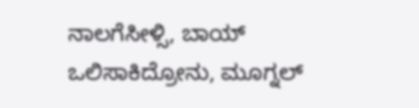ನಾಲಗೆಸೀಳ್ಸಿ, ಬಾಯ್ ಒಲಿಸಾಕಿದ್ರೋನು, ಮೂಗ್ನಲ್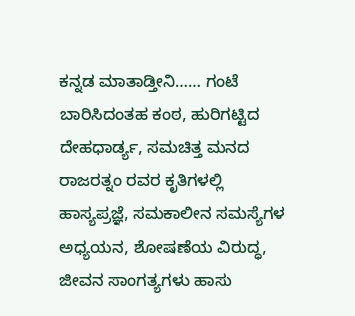ಕನ್ನಡ ಮಾತಾಡ್ತೀನಿ…… ಗಂಟೆ ಬಾರಿಸಿದಂತಹ ಕಂಠ, ಹುರಿಗಟ್ಟಿದ ದೇಹಧಾರ್ಡ್ಯ, ಸಮಚಿತ್ತ ಮನದ ರಾಜರತ್ನಂ ರವರ ಕೃತಿಗಳಲ್ಲಿ ಹಾಸ್ಯಪ್ರಜ್ಞೆ, ಸಮಕಾಲೀನ ಸಮಸ್ಯೆಗಳ ಅಧ್ಯಯನ, ಶೋಷಣೆಯ ವಿರುದ್ಧ, ಜೀವನ ಸಾಂಗತ್ಯಗಳು ಹಾಸು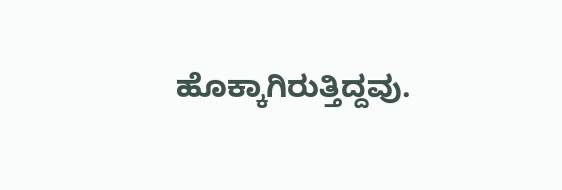ಹೊಕ್ಕಾಗಿರುತ್ತಿದ್ದವು.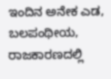ಇಂದಿನ ಅನೇಕ ಎಡ, ಬಲಪಂಥೀಯ, ರಾಜಕಾರಣದಲ್ಲಿ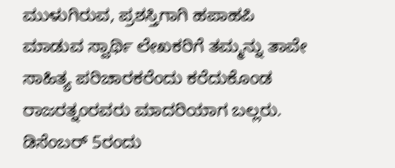ಮುಳುಗಿರುವ, ಪ್ರಶಸ್ತಿಗಾಗಿ ಹಪಾಹಪಿ ಮಾಡುವ ಸ್ವಾರ್ಥಿ ಲೇಖಕರಿಗೆ ತಮ್ಮನ್ನು ತಾವೇ ಸಾಹಿತ್ಯ ಪರಿಚಾರಕರೆಂದು ಕರೆದುಕೊಂಡ ರಾಜರತ್ನಂರವರು ಮಾದರಿಯಾಗ ಬಲ್ಲರು.
ಡಿಸೆಂಬರ್ 5ರಂದು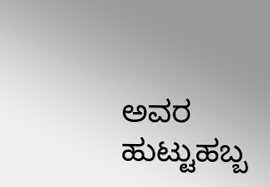ಅವರ ಹುಟ್ಟುಹಬ್ಬ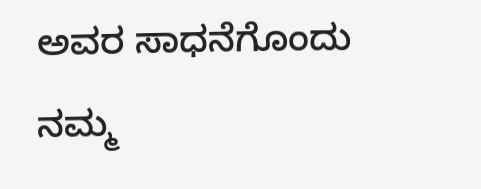ಅವರ ಸಾಧನೆಗೊಂದು ನಮ್ಮ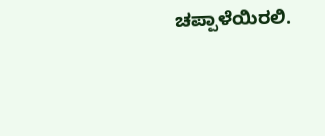ಚಪ್ಪಾಳೆಯಿರಲಿ.